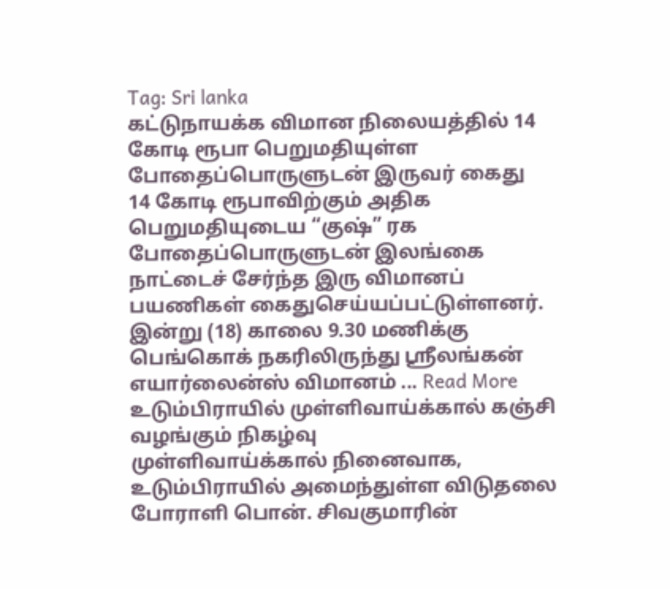Tag: Sri lanka
கட்டுநாயக்க விமான நிலையத்தில் 14 கோடி ரூபா பெறுமதியுள்ள போதைப்பொருளுடன் இருவர் கைது
14 கோடி ரூபாவிற்கும் அதிக பெறுமதியுடைய “குஷ்” ரக போதைப்பொருளுடன் இலங்கை நாட்டைச் சேர்ந்த இரு விமானப் பயணிகள் கைதுசெய்யப்பட்டுள்ளனர். இன்று (18) காலை 9.30 மணிக்கு பெங்கொக் நகரிலிருந்து ஸ்ரீலங்கன் எயார்லைன்ஸ் விமானம் ... Read More
உடும்பிராயில் முள்ளிவாய்க்கால் கஞ்சி வழங்கும் நிகழ்வு
முள்ளிவாய்க்கால் நினைவாக, உடும்பிராயில் அமைந்துள்ள விடுதலை போராளி பொன். சிவகுமாரின்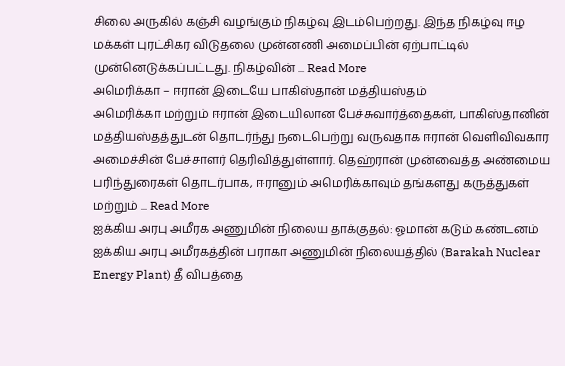சிலை அருகில் கஞ்சி வழங்கும் நிகழ்வு இடம்பெற்றது. இந்த நிகழ்வு ஈழ மக்கள் புரட்சிகர விடுதலை முன்னணி அமைப்பின் ஏற்பாட்டில் முன்னெடுக்கப்பட்டது. நிகழ்வின் ... Read More
அமெரிக்கா – ஈரான் இடையே பாகிஸ்தான் மத்தியஸ்தம்
அமெரிக்கா மற்றும் ஈரான் இடையிலான பேச்சுவார்த்தைகள், பாகிஸ்தானின் மத்தியஸ்தத்துடன் தொடர்ந்து நடைபெற்று வருவதாக ஈரான் வெளிவிவகார அமைச்சின் பேச்சாளர் தெரிவித்துள்ளார். தெஹ்ரான் முன்வைத்த அண்மைய பரிந்துரைகள் தொடர்பாக, ஈரானும் அமெரிக்காவும் தங்களது கருத்துகள் மற்றும் ... Read More
ஐக்கிய அரபு அமீரக அணுமின் நிலைய தாக்குதல்: ஓமான் கடும் கண்டனம்
ஐக்கிய அரபு அமீரகத்தின் பராகா அணுமின் நிலையத்தில் (Barakah Nuclear Energy Plant) தீ விபத்தை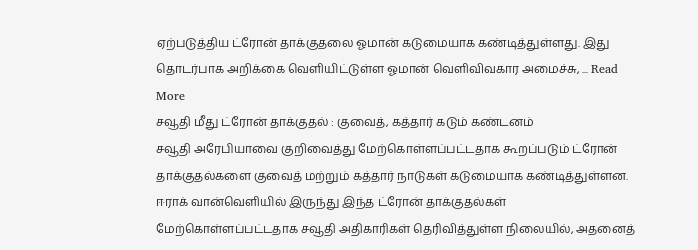ஏற்படுத்திய ட்ரோன் தாக்குதலை ஓமான் கடுமையாக கண்டித்துள்ளது. இது தொடர்பாக அறிக்கை வெளியிட்டுள்ள ஓமான் வெளிவிவகார அமைச்சு, ... Read More
சவூதி மீது ட்ரோன் தாக்குதல் : குவைத், கத்தார் கடும் கண்டனம்
சவூதி அரேபியாவை குறிவைத்து மேற்கொள்ளப்பட்டதாக கூறப்படும் ட்ரோன் தாக்குதல்களை குவைத் மற்றும் கத்தார் நாடுகள் கடுமையாக கண்டித்துள்ளன. ஈராக் வான்வெளியில் இருந்து இந்த ட்ரோன் தாக்குதல்கள் மேற்கொள்ளப்பட்டதாக சவூதி அதிகாரிகள் தெரிவித்துள்ள நிலையில், அதனைத்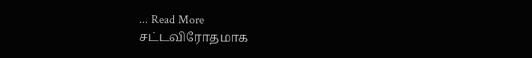... Read More
சட்டவிரோதமாக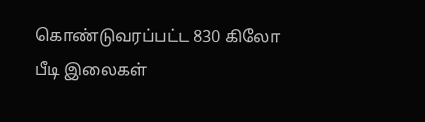கொண்டுவரப்பட்ட 830 கிலோ பீடி இலைகள்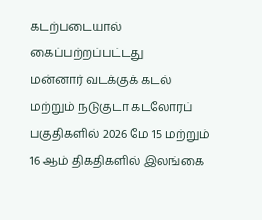கடற்படையால் கைப்பற்றப்பட்டது
மன்னார் வடக்குக் கடல் மற்றும் நடுகுடா கடலோரப் பகுதிகளில் 2026 மே 15 மற்றும் 16 ஆம் திகதிகளில் இலங்கை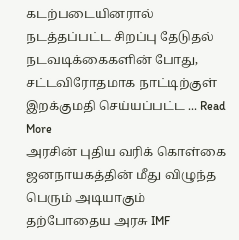கடற்படையினரால் நடத்தப்பட்ட சிறப்பு தேடுதல் நடவடிக்கைகளின் போது, சட்டவிரோதமாக நாட்டிற்குள் இறக்குமதி செய்யப்பட்ட ... Read More
அரசின் புதிய வரிக் கொள்கை ஜனநாயகத்தின் மீது விழுந்த பெரும் அடியாகும்
தற்போதைய அரசு IMF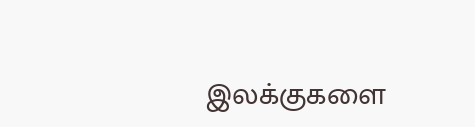இலக்குகளை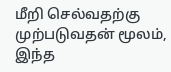மீறி செல்வதற்கு முற்படுவதன் மூலம், இந்த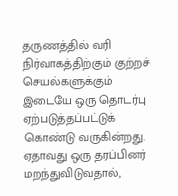தருணத்தில் வரி நிர்வாகத்திற்கும் குற்றச் செயல்களுக்கும் இடையே ஒரு தொடர்பு ஏற்படுத்தப்பட்டுக் கொண்டு வருகின்றது. ஏதாவது ஒரு தரப்பினர் மறந்துவிடுவதால்,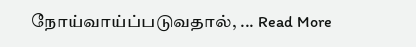நோய்வாய்ப்படுவதால், ... Read More